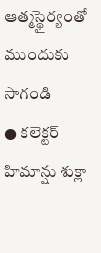ఆత్మస్థైర్యంతో ముందుకు సాగండి
● కలెక్టర్ హిమాన్షు శుక్లా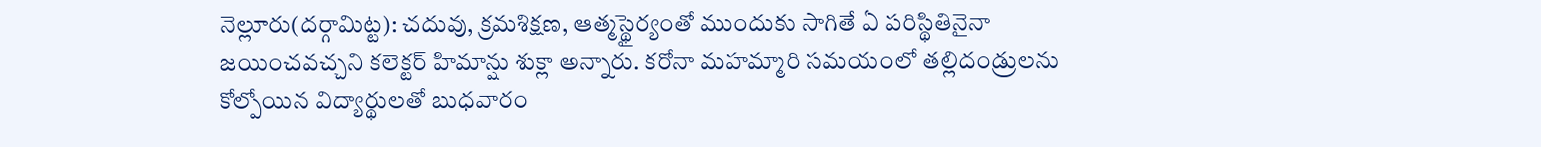నెల్లూరు(దర్గామిట్ట): చదువు, క్రమశిక్షణ, ఆత్మస్థైర్యంతో ముందుకు సాగితే ఏ పరిస్థితినైనా జయించవచ్చని కలెక్టర్ హిమాన్షు శుక్లా అన్నారు. కరోనా మహమ్మారి సమయంలో తల్లిదండ్రులను కోల్పోయిన విద్యార్థులతో బుధవారం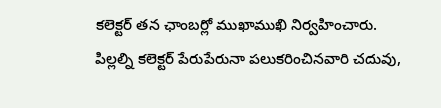కలెక్టర్ తన ఛాంబర్లో ముఖాముఖి నిర్వహించారు. పిల్లల్ని కలెక్టర్ పేరుపేరునా పలుకరించినవారి చదువు,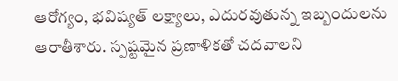ఆరోగ్యం, భవిష్యత్ లక్ష్యాలు, ఎదురవుతున్న ఇబ్బందులను ఆరాతీశారు. స్పష్టమైన ప్రణాళికతో చదవాలని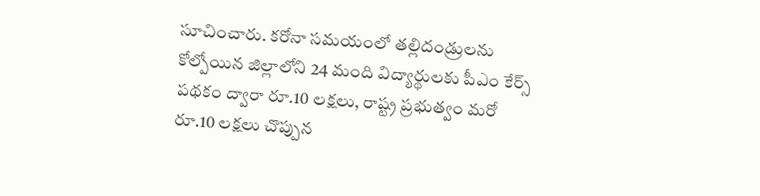సూచించారు. కరోనా సమయంలో తల్లిదండ్రులను కోల్పోయిన జిల్లాలోని 24 మంది విద్యార్థులకు పీఎం కేర్స్ పథకం ద్వారా రూ.10 లక్షలు, రాష్ట్ర ప్రభుత్వం మరో రూ.10 లక్షలు చొప్పున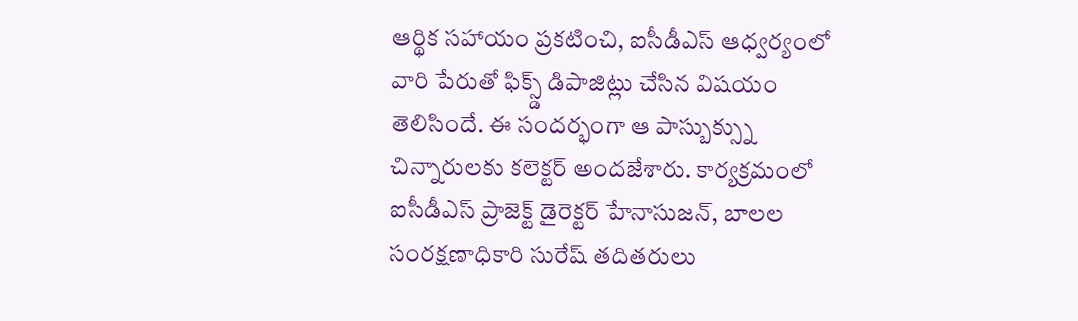ఆర్థిక సహాయం ప్రకటించి, ఐసీడీఎస్ ఆధ్వర్యంలో వారి పేరుతో ఫిక్స్డ్ డిపాజిట్లు చేసిన విషయం తెలిసిందే. ఈ సందర్భంగా ఆ పాస్బుక్స్ను చిన్నారులకు కలెక్టర్ అందజేశారు. కార్యక్రమంలో ఐసీడీఎస్ ప్రాజెక్ట్ డైరెక్టర్ హేనాసుజన్, బాలల సంరక్షణాధికారి సురేష్ తదితరులు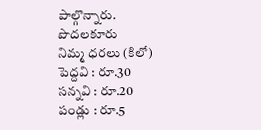పాల్గొన్నారు.
పొదలకూరు
నిమ్మ ధరలు (కిలో)
పెద్దవి : రూ.30
సన్నవి : రూ.20
పండ్లు : రూ.5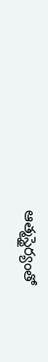ఆత్మస్థైర్యంతో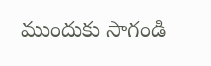ముందుకు సాగండి